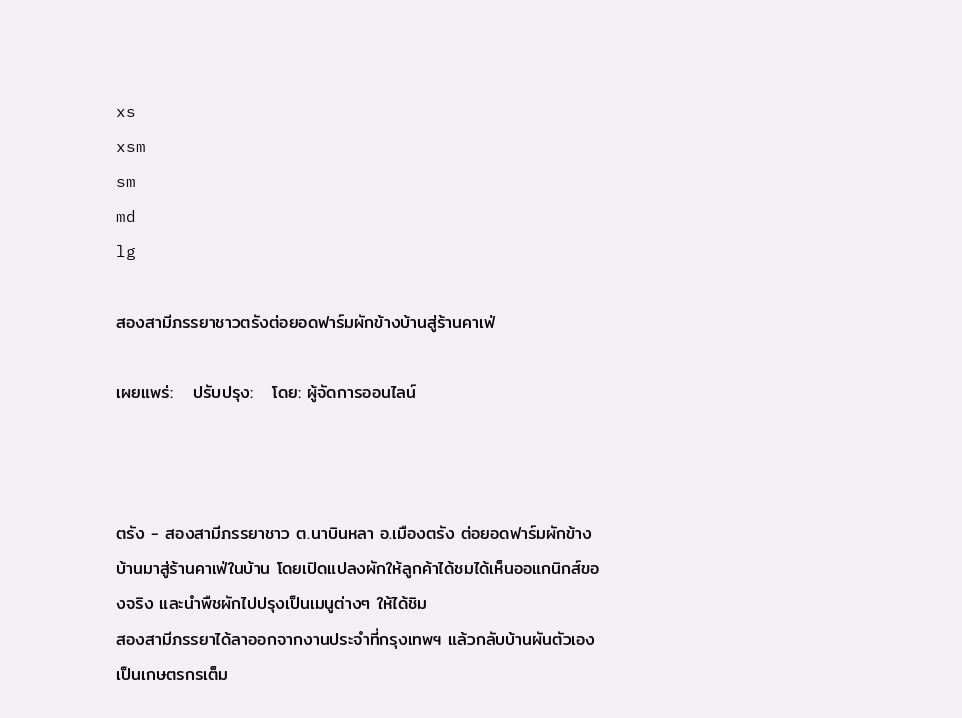xs
xsm
sm
md
lg

สองสามีภรรยาชาวตรังต่อยอดฟาร์มผักข้างบ้านสู่ร้านคาเฟ่

เผยแพร่:   ปรับปรุง:   โดย: ผู้จัดการออนไลน์



ตรัง - สองสามีภรรยาชาว ต.นาบินหลา อ.เมืองตรัง ต่อยอดฟาร์มผักข้างบ้านมาสู่ร้านคาเฟ่ในบ้าน โดยเปิดแปลงผักให้ลูกค้าได้ชมได้เห็นออแกนิกส์ของจริง และนำพืชผักไปปรุงเป็นเมนูต่างๆ ให้ได้ชิม
สองสามีภรรยาได้ลาออกจากงานประจำที่กรุงเทพฯ แล้วกลับบ้านผันตัวเองเป็นเกษตรกรเต็ม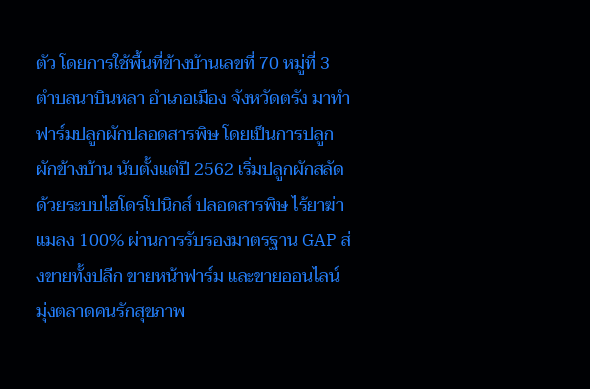ตัว โดยการใช้พื้นที่ข้างบ้านเลขที่ 70 หมู่ที่ 3 ตำบลนาบินหลา อำเภอเมือง จังหวัดตรัง มาทำฟาร์มปลูกผักปลอดสารพิษ โดยเป็นการปลูกผักข้างบ้าน นับตั้งแต่ปี 2562 เริ่มปลูกผักสลัดด้วยระบบไฮโดรโปนิกส์ ปลอดสารพิษ ไร้ยาฆ่าแมลง 100% ผ่านการรับรองมาตรฐาน GAP ส่งขายทั้งปลีก ขายหน้าฟาร์ม และขายออนไลน์ มุ่งตลาดคนรักสุขภาพ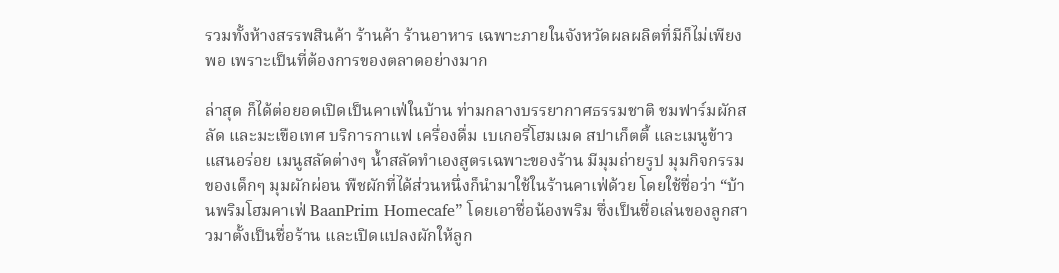รวมทั้งห้างสรรพสินค้า ร้านค้า ร้านอาหาร เฉพาะภายในจังหวัดผลผลิตที่มีก็ไม่เพียงพอ เพราะเป็นที่ต้องการของตลาดอย่างมาก

ล่าสุด ก็ได้ต่อยอดเปิดเป็นคาเฟ่ในบ้าน ท่ามกลางบรรยากาศธรรมชาติ ชมฟาร์มผักสลัด และมะเขือเทศ บริการกาแฟ เครื่องดื่ม เบเกอรี่โฮมเมด สปาเก็ตตี้ และเมนูข้าวแสนอร่อย เมนูสลัดต่างๆ น้ำสลัดทำเองสูตรเฉพาะของร้าน มีมุมถ่ายรูป มุมกิจกรรมของเด็กๆ มุมผักผ่อน พืชผักที่ได้ส่วนหนึ่งก็นำมาใช้ในร้านคาเฟ่ด้วย โดยใช้ชื่อว่า “บ้านพริมโฮมคาเฟ่ BaanPrim Homecafe” โดยเอาชื่อน้องพริม ซึ่งเป็นชื่อเล่นของลูกสาวมาตั้งเป็นชื่อร้าน และเปิดแปลงผักให้ลูก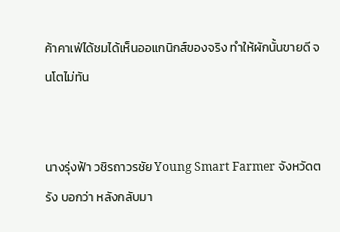ค้าคาเฟ่ได้ชมได้เห็นออแกนิกส์ของจริง ทำให้ผักนั้นขายดี จนโตไม่ทัน


นางรุ่งฟ้า วชิรถาวรชัย Young Smart Farmer จังหวัดตรัง บอกว่า หลังกลับมา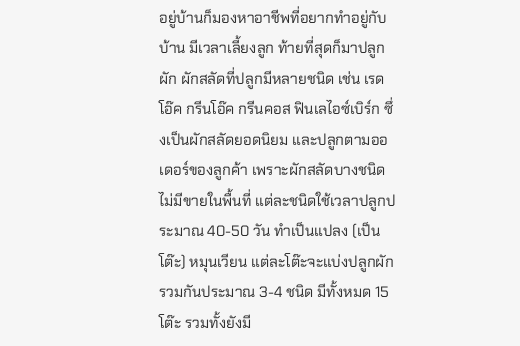อยู่บ้านก็มองหาอาชีพที่อยากทำอยู่กับบ้าน มีเวลาเลี้ยงลูก ท้ายที่สุดก็มาปลูกผัก ผักสลัดที่ปลูกมีหลายชนิด เช่น เรดโอ๊ค กรีนโอ๊ค กรีนคอส ฟินเลไอซ์เบิร์ก ซึ่งเป็นผักสลัดยอดนิยม และปลูกตามออเดอร์ของลูกค้า เพราะผักสลัดบางชนิดไม่มีขายในพื้นที่ แต่ละชนิดใช้เวลาปลูกประมาณ 40-50 วัน ทำเป็นแปลง (เป็นโต๊ะ) หมุนเวียน แต่ละโต๊ะจะแบ่งปลูกผักรวมกันประมาณ 3-4 ชนิด มีทั้งหมด 15 โต๊ะ รวมทั้งยังมี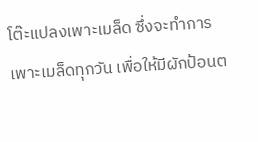โต๊ะแปลงเพาะเมล็ด ซึ่งจะทำการเพาะเมล็ดทุกวัน เพื่อให้มีผักป้อนต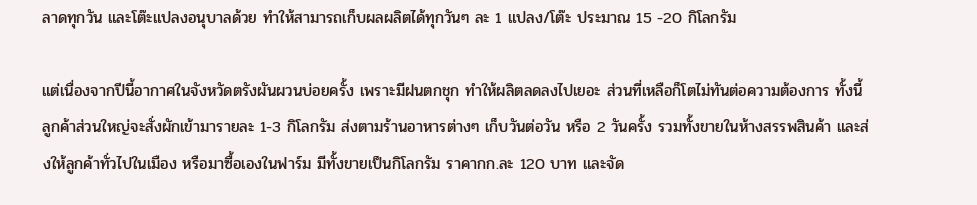ลาดทุกวัน และโต๊ะแปลงอนุบาลด้วย ทำให้สามารถเก็บผลผลิตได้ทุกวันๆ ละ 1 แปลง/โต๊ะ ประมาณ 15 -20 กิโลกรัม

แต่เนื่องจากปีนี้อากาศในจังหวัดตรังผันผวนบ่อยครั้ง เพราะมีฝนตกชุก ทำให้ผลิตลดลงไปเยอะ ส่วนที่เหลือก็โตไม่ทันต่อความต้องการ ทั้งนี้ ลูกค้าส่วนใหญ่จะสั่งผักเข้ามารายละ 1-3 กิโลกรัม ส่งตามร้านอาหารต่างๆ เก็บวันต่อวัน หรือ 2 วันครั้ง รวมทั้งขายในห้างสรรพสินค้า และส่งให้ลูกค้าทั่วไปในเมือง หรือมาซื้อเองในฟาร์ม มีทั้งขายเป็นกิโลกรัม ราคากก.ละ 120 บาท และจัด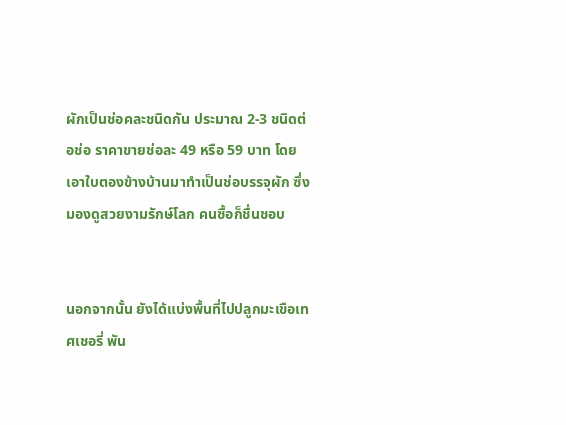ผักเป็นช่อคละชนิดกัน ประมาณ 2-3 ชนิดต่อช่อ ราคาขายช่อละ 49 หรือ 59 บาท โดยเอาใบตองข้างบ้านมาทำเป็นช่อบรรจุผัก ซึ่งมองดูสวยงามรักษ์โลก คนซื้อก็ชื่นชอบ


นอกจากนั้น ยังได้แบ่งพื้นที่ไปปลูกมะเขือเทศเชอรี่ พัน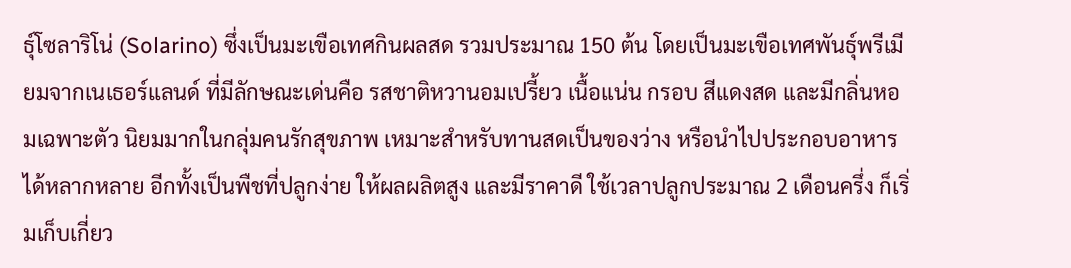ธุ์โซลาริโน่ (Solarino) ซึ่งเป็นมะเขือเทศกินผลสด รวมประมาณ 150 ต้น โดยเป็นมะเขือเทศพันธุ์พรีเมียมจากเนเธอร์แลนด์ ที่มีลักษณะเด่นคือ รสชาติหวานอมเปรี้ยว เนื้อแน่น กรอบ สีแดงสด และมีกลิ่นหอมเฉพาะตัว นิยมมากในกลุ่มคนรักสุขภาพ เหมาะสำหรับทานสดเป็นของว่าง หรือนำไปประกอบอาหารได้หลากหลาย อีกทั้งเป็นพืชที่ปลูกง่าย ให้ผลผลิตสูง และมีราคาดี ใช้เวลาปลูกประมาณ 2 เดือนครึ่ง ก็เริ่มเก็บเกี่ยว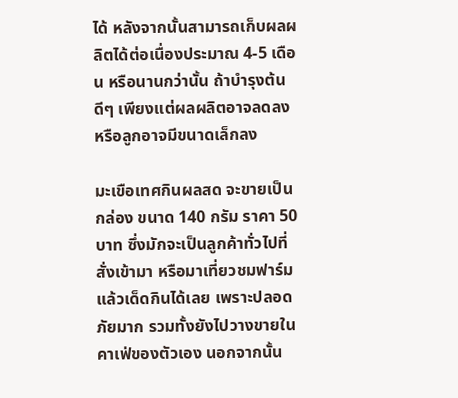ได้ หลังจากนั้นสามารถเก็บผลผลิตได้ต่อเนื่องประมาณ 4-5 เดือน หรือนานกว่านั้น ถ้าบำรุงต้นดีๆ เพียงแต่ผลผลิตอาจลดลง หรือลูกอาจมีขนาดเล็กลง

มะเขือเทศกินผลสด จะขายเป็นกล่อง ขนาด 140 กรัม ราคา 50 บาท ซึ่งมักจะเป็นลูกค้าทั่วไปที่สั่งเข้ามา หรือมาเที่ยวชมฟาร์มแล้วเด็ดกินได้เลย เพราะปลอดภัยมาก รวมทั้งยังไปวางขายในคาเฟ่ของตัวเอง นอกจากนั้น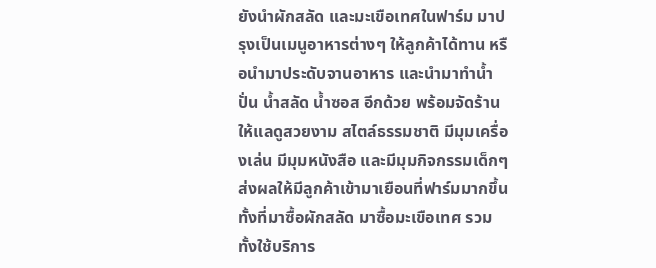ยังนำผักสลัด และมะเขือเทศในฟาร์ม มาปรุงเป็นเมนูอาหารต่างๆ ให้ลูกค้าได้ทาน หรือนำมาประดับจานอาหาร และนำมาทำน้ำปั่น น้ำสลัด น้ำซอส อีกด้วย พร้อมจัดร้านให้แลดูสวยงาม สไตล์ธรรมชาติ มีมุมเครื่องเล่น มีมุมหนังสือ และมีมุมกิจกรรมเด็กๆ ส่งผลให้มีลูกค้าเข้ามาเยือนที่ฟาร์มมากขึ้น ทั้งที่มาซื้อผักสลัด มาซื้อมะเขือเทศ รวมทั้งใช้บริการ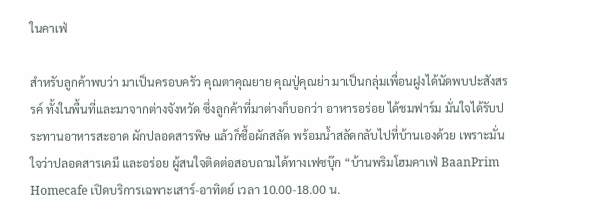ในคาเฟ่

สำหรับลูกค้าพบว่า มาเป็นครอบครัว คุณตาคุณยาย คุณปู่คุณย่า มาเป็นกลุ่มเพื่อนฝูงได้นัดพบปะสังสรรค์ ทั้งในพื้นที่และมาจากต่างจังหวัด ซึ่งลูกค้าที่มาต่างก็บอกว่า อาหารอร่อย ได้ชมฟาร์ม มั่นใจได้รับประทานอาหารสะอาด ผักปลอดสารพิษ แล้วก็ซื้อผักสลัด พร้อมน้ำสลัดกลับไปที่บ้านเองด้วย เพราะมั่นใจว่าปลอดสารเคมี และอร่อย ผู้สนใจติดต่อสอบถามได้ทางเฟซบุ๊ก “บ้านพริมโฮมคาเฟ่ BaanPrim Homecafe เปิดบริการเฉพาะเสาร์-อาทิตย์ เวลา 10.00-18.00 น.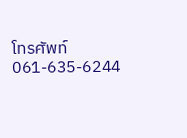โทรศัพท์ 061-635-6244